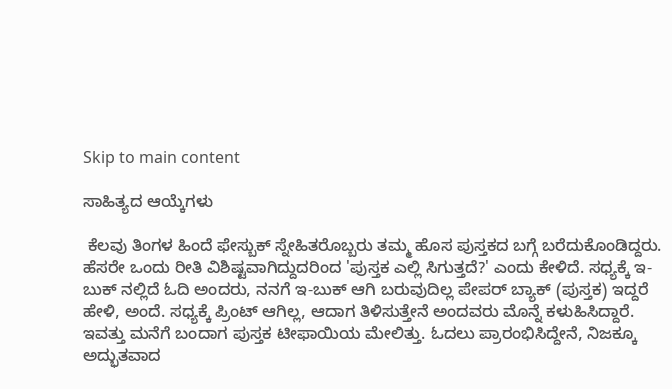Skip to main content

ಸಾಹಿತ್ಯದ ಆಯ್ಕೆಗಳು

 ಕೆಲವು ತಿಂಗಳ ಹಿಂದೆ ಫೇಸ್ಬುಕ್ ಸ್ನೇಹಿತರೊಬ್ಬರು ತಮ್ಮ ಹೊಸ ಪುಸ್ತಕದ ಬಗ್ಗೆ ಬರೆದುಕೊಂಡಿದ್ದರು. ಹೆಸರೇ ಒಂದು ರೀತಿ ವಿಶಿಷ್ಟವಾಗಿದ್ದುದರಿಂದ 'ಪುಸ್ತಕ ಎಲ್ಲಿ ಸಿಗುತ್ತದೆ?' ಎಂದು ಕೇಳಿದೆ. ಸಧ್ಯಕ್ಕೆ ಇ-ಬುಕ್ ನಲ್ಲಿದೆ ಓದಿ ಅಂದರು, ನನಗೆ ಇ-ಬುಕ್ ಆಗಿ ಬರುವುದಿಲ್ಲ ಪೇಪರ್ ಬ್ಯಾಕ್ (ಪುಸ್ತಕ) ಇದ್ದರೆ ಹೇಳಿ, ಅಂದೆ. ಸಧ್ಯಕ್ಕೆ ಪ್ರಿಂಟ್ ಆಗಿಲ್ಲ, ಆದಾಗ ತಿಳಿಸುತ್ತೇನೆ ಅಂದವರು ಮೊನ್ನೆ ಕಳುಹಿಸಿದ್ದಾರೆ. ಇವತ್ತು ಮನೆಗೆ ಬಂದಾಗ ಪುಸ್ತಕ ಟೀಫಾಯಿಯ ಮೇಲಿತ್ತು. ಓದಲು ಪ್ರಾರಂಭಿಸಿದ್ದೇನೆ, ನಿಜಕ್ಕೂ ಅದ್ಭುತವಾದ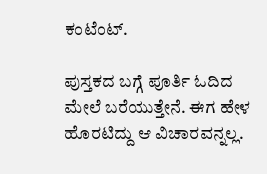ಕಂಟೆಂಟ್.

ಪುಸ್ತಕದ ಬಗ್ಗೆ ಪೂರ್ತಿ ಓದಿದ ಮೇಲೆ ಬರೆಯುತ್ತೇನೆ. ಈಗ ಹೇಳ ಹೊರಟಿದ್ದು ಆ ವಿಚಾರವನ್ನಲ್ಲ.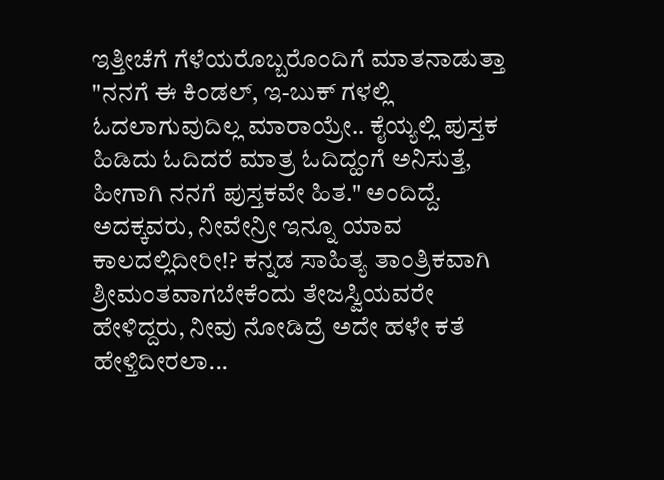ಇತ್ತೀಚೆಗೆ ಗೆಳೆಯರೊಬ್ಬರೊಂದಿಗೆ ಮಾತನಾಡುತ್ತಾ "ನನಗೆ ಈ ಕಿಂಡಲ್, ಇ-ಬುಕ್ ಗಳಲ್ಲಿ ಓದಲಾಗುವುದಿಲ್ಲ ಮಾರಾಯ್ರೇ.. ಕೈಯ್ಯಲ್ಲಿ ಪುಸ್ತಕ ಹಿಡಿದು ಓದಿದರೆ ಮಾತ್ರ ಓದಿದ್ಹಂಗೆ ಅನಿಸುತ್ತೆ, ಹೀಗಾಗಿ ನನಗೆ ಪುಸ್ತಕವೇ ಹಿತ." ಅಂದಿದ್ದೆ. ಅದಕ್ಕವರು, ನೀವೇನ್ರೀ ಇನ್ನೂ ಯಾವ ಕಾಲದಲ್ಲಿದೀರೀ!? ಕನ್ನಡ ಸಾಹಿತ್ಯ ತಾಂತ್ರಿಕವಾಗಿ ಶ್ರೀಮಂತವಾಗಬೇಕೆಂದು ತೇಜಸ್ವಿಯವರೇ ಹೇಳಿದ್ದರು, ನೀವು ನೋಡಿದ್ರೆ ಅದೇ ಹಳೇ ಕತೆ ಹೇಳ್ತಿದೀರಲಾ...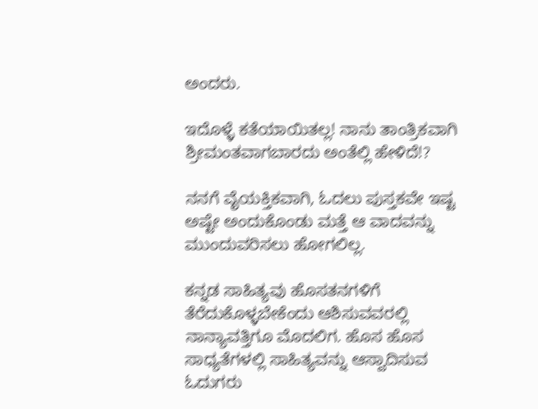ಅಂದರು.

ಇದೊಳ್ಳೆ ಕತೆಯಾಯಿತಲ್ಲ! ನಾನು ತಾಂತ್ರಿಕವಾಗಿ ಶ್ರೀಮಂತವಾಗಬಾರದು ಅಂತೆಲ್ಲಿ ಹೇಳಿದೆ!?

ನನಗೆ ವೈಯಕ್ತಿಕವಾಗಿ, ಓದಲು ಪುಸ್ತಕವೇ ಇಷ್ಟ ಅಷ್ಟೇ ಅಂದುಕೊಂಡು ಮತ್ತೆ ಆ ವಾದವನ್ನು ಮುಂದುವರಿಸಲು ಹೋಗಲಿಲ್ಲ.

ಕನ್ನಡ ಸಾಹಿತ್ಯವು ಹೊಸತನಗಳಿಗೆ ತೆರೆದುಕೊಳ್ಳಬೇಕೆಂದು ಆಶಿಸುವವರಲ್ಲಿ ನಾನ್ಯಾವತ್ತಿಗೂ ಮೊದಲಿಗ. ಹೊಸ ಹೊಸ ಸಾಧ್ಯತೆಗಳಲ್ಲಿ ಸಾಹಿತ್ಯವನ್ನು ಆಸ್ವಾದಿಸುವ ಓದುಗರು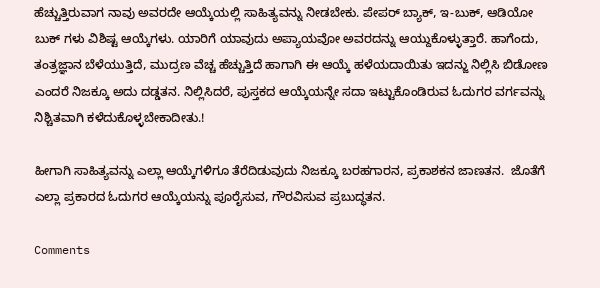ಹೆಚ್ಚುತ್ತಿರುವಾಗ ನಾವು ಅವರದೇ ಆಯ್ಕೆಯಲ್ಲಿ ಸಾಹಿತ್ಯವನ್ನು ನೀಡಬೇಕು. ಪೇಪರ್ ಬ್ಯಾಕ್, ಇ-ಬುಕ್, ಆಡಿಯೋ ಬುಕ್ ಗಳು ವಿಶಿಷ್ಟ ಆಯ್ಕೆಗಳು. ಯಾರಿಗೆ ಯಾವುದು ಅಪ್ಯಾಯವೋ ಅವರದನ್ನು ಆಯ್ದುಕೊಳ್ಳುತ್ತಾರೆ. ಹಾಗೆಂದು, ತಂತ್ರಜ್ಞಾನ ಬೆಳೆಯುತ್ತಿದೆ, ಮುದ್ರಣ ವೆಚ್ಚ ಹೆಚ್ಚುತ್ತಿದೆ ಹಾಗಾಗಿ ಈ ಆಯ್ಕೆ ಹಳೆಯದಾಯಿತು ಇದನ್ಜು ನಿಲ್ಲಿಸಿ ಬಿಡೋಣ ಎಂದರೆ ನಿಜಕ್ಕೂ ಅದು ದಡ್ಡತನ. ನಿಲ್ಲಿಸಿದರೆ, ಪುಸ್ತಕದ ಆಯ್ಕೆಯನ್ನೇ ಸದಾ ಇಟ್ಟುಕೊಂಡಿರುವ ಓದುಗರ ವರ್ಗವನ್ನು ನಿಶ್ಚಿತವಾಗಿ ಕಳೆದುಕೊಳ್ಳಬೇಕಾದೀತು.!

ಹೀಗಾಗಿ ಸಾಹಿತ್ಯವನ್ನು ಎಲ್ಲಾ ಆಯ್ಕೆಗಳಿಗೂ ತೆರೆದಿಡುವುದು ನಿಜಕ್ಕೂ ಬರಹಗಾರನ, ಪ್ರಕಾಶಕನ ಜಾಣತನ.  ಜೊತೆಗೆ ಎಲ್ಲಾ ಪ್ರಕಾರದ ಓದುಗರ ಆಯ್ಕೆಯನ್ನು ಪೂರೈಸುವ, ಗೌರವಿಸುವ ಪ್ರಬುದ್ಧತನ.

Comments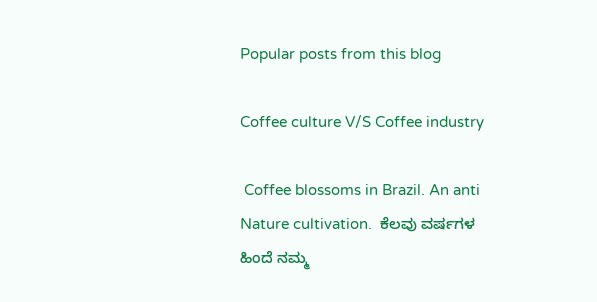Popular posts from this blog

Coffee culture V/S Coffee industry

 Coffee blossoms in Brazil. An anti Nature cultivation.  ಕೆಲವು ವರ್ಷಗಳ ಹಿಂದೆ ನಮ್ಮ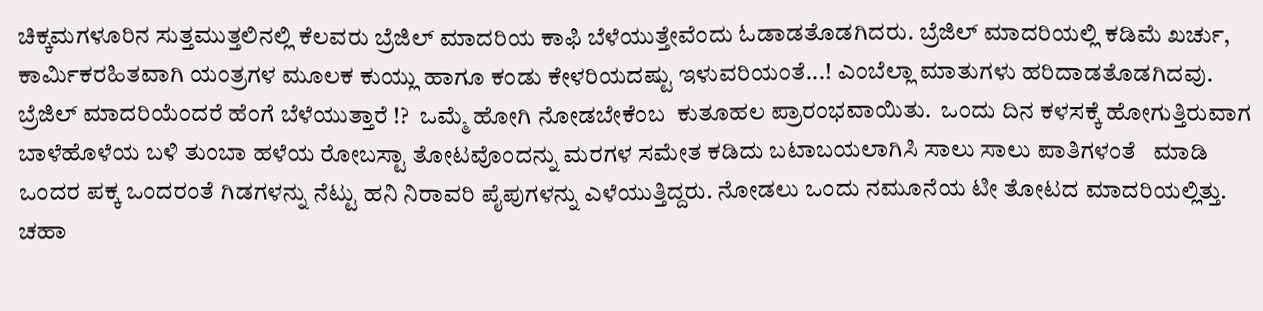ಚಿಕ್ಕಮಗಳೂರಿನ ಸುತ್ತಮುತ್ತಲಿನಲ್ಲಿ ಕೆಲವರು ಬ್ರೆಜಿಲ್ ಮಾದರಿಯ ಕಾಫಿ ಬೆಳೆಯುತ್ತೇವೆಂದು ಓಡಾಡತೊಡಗಿದರು. ಬ್ರೆಜಿಲ್ ಮಾದರಿಯಲ್ಲಿ ಕಡಿಮೆ ಖರ್ಚು, ಕಾರ್ಮಿಕರಹಿತವಾಗಿ ಯಂತ್ರಗಳ ಮೂಲಕ ಕುಯ್ಲು ಹಾಗೂ ಕಂಡು ಕೇಳರಿಯದಷ್ಟು ಇಳುವರಿಯಂತೆ...! ಎಂಬೆಲ್ಲಾ ಮಾತುಗಳು ಹರಿದಾಡತೊಡಗಿದವು.  ಬ್ರೆಜಿಲ್ ಮಾದರಿಯೆಂದರೆ ಹೆಂಗೆ ಬೆಳೆಯುತ್ತಾರೆ !?  ಒಮ್ಮೆ ಹೋಗಿ ನೋಡಬೇಕೆಂಬ  ಕುತೂಹಲ ಪ್ರಾರಂಭವಾಯಿತು.  ಒಂದು ದಿನ ಕಳಸಕ್ಕೆ ಹೋಗುತ್ತಿರುವಾಗ ಬಾಳೆಹೊಳೆಯ ಬಳಿ ತುಂಬಾ ಹಳೆಯ ರೋಬಸ್ಟಾ ತೋಟವೊಂದನ್ನು ಮರಗಳ ಸಮೇತ ಕಡಿದು ಬಟಾಬಯಲಾಗಿಸಿ ಸಾಲು ಸಾಲು ಪಾತಿಗಳಂತೆ   ಮಾಡಿ ಒಂದರ ಪಕ್ಕ ಒಂದರಂತೆ ಗಿಡಗಳನ್ನು ನೆಟ್ಟು ಹನಿ ನಿರಾವರಿ ಪೈಪುಗಳನ್ನು ಎಳೆಯುತ್ತಿದ್ದರು. ನೋಡಲು ಒಂದು ನಮೂನೆಯ ಟೀ ತೋಟದ ಮಾದರಿಯಲ್ಲಿತ್ತು. ಚಹಾ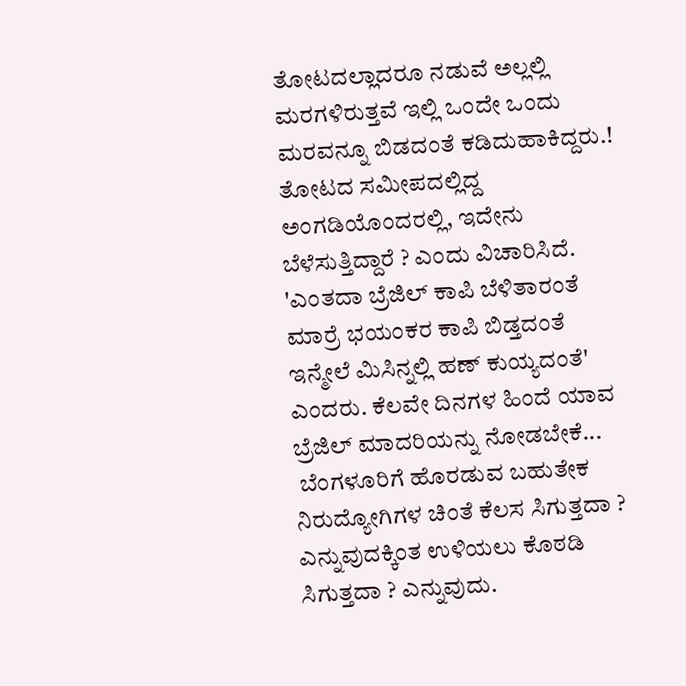ತೋಟದಲ್ಲಾದರೂ ನಡುವೆ ಅಲ್ಲಲ್ಲಿ ಮರಗಳಿರುತ್ತವೆ ಇಲ್ಲಿ ಒಂದೇ ಒಂದು ಮರವನ್ನೂ ಬಿಡದಂತೆ ಕಡಿದುಹಾಕಿದ್ದರು.! ತೋಟದ ಸಮೀಪದಲ್ಲಿದ್ದ ಅಂಗಡಿಯೊಂದರಲ್ಲಿ, ಇದೇನು ಬೆಳೆಸುತ್ತಿದ್ದಾರೆ ? ಎಂದು ವಿಚಾರಿಸಿದೆ. 'ಎಂತದಾ ಬ್ರೆಜಿಲ್ ಕಾಪಿ ಬೆಳಿತಾರಂತೆ ಮಾರ್ರೆ ಭಯಂಕರ ಕಾಪಿ ಬಿಡ್ತದಂತೆ ಇನ್ಮೇಲೆ ಮಿಸಿನ್ನಲ್ಲಿ ಹಣ್ ಕುಯ್ಯದಂತೆ' ಎಂದರು. ಕೆಲವೇ ದಿನಗಳ ಹಿಂದೆ ಯಾವ ಬ್ರೆಜಿಲ್ ಮಾದರಿಯನ್ನು ನೋಡಬೇಕೆ...
 ಬೆಂಗಳೂರಿಗೆ ಹೊರಡುವ ಬಹುತೇಕ ನಿರುದ್ಯೋಗಿಗಳ ಚಿಂತೆ ಕೆಲಸ ಸಿಗುತ್ತದಾ ?  ಎನ್ನುವುದಕ್ಕಿಂತ ಉಳಿಯಲು ಕೊಠಡಿ ಸಿಗುತ್ತದಾ ? ಎನ್ನುವುದು.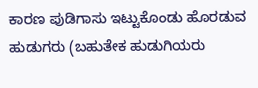ಕಾರಣ ಪುಡಿಗಾಸು ಇಟ್ಟುಕೊಂಡು ಹೊರಡುವ ಹುಡುಗರು (ಬಹುತೇಕ ಹುಡುಗಿಯರು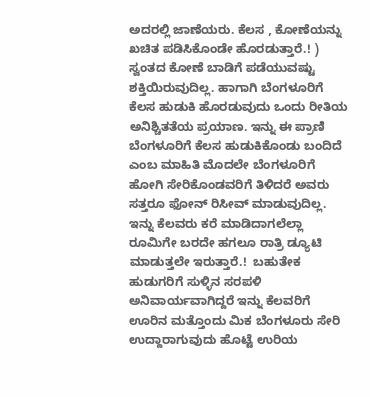ಅದರಲ್ಲಿ ಜಾಣೆಯರು. ಕೆಲಸ , ಕೋಣೆಯನ್ನು  ಖಚಿತ ಪಡಿಸಿಕೊಂಡೇ ಹೊರಡುತ್ತಾರೆ.! ) ಸ್ವಂತದ ಕೋಣೆ ಬಾಡಿಗೆ ಪಡೆಯುವಷ್ಟು ಶಕ್ತಿಯಿರುವುದಿಲ್ಲ. ಹಾಗಾಗಿ ಬೆಂಗಳೂರಿಗೆ ಕೆಲಸ ಹುಡುಕಿ ಹೊರಡುವುದು ಒಂದು ರೀತಿಯ ಅನಿಶ್ಚಿತತೆಯ ಪ್ರಯಾಣ. ಇನ್ನು ಈ ಪ್ರಾಣಿ ಬೆಂಗಳೂರಿಗೆ ಕೆಲಸ ಹುಡುಕಿಕೊಂಡು ಬಂದಿದೆ ಎಂಬ ಮಾಹಿತಿ ಮೊದಲೇ ಬೆಂಗಳೂರಿಗೆ ಹೋಗಿ ಸೇರಿಕೊಂಡವರಿಗೆ ತಿಳಿದರೆ ಅವರು ಸತ್ತರೂ ಫೋನ್ ರಿಸೀವ್ ಮಾಡುವುದಿಲ್ಲ.  ಇನ್ನು ಕೆಲವರು ಕರೆ ಮಾಡಿದಾಗಲೆಲ್ಲಾ ರೂಮಿಗೇ ಬರದೇ ಹಗಲೂ ರಾತ್ರಿ ಡ್ಯೂಟಿ ಮಾಡುತ್ತಲೇ ಇರುತ್ತಾರೆ.!  ಬಹುತೇಕ ಹುಡುಗರಿಗೆ ಸುಳ್ಳಿನ ಸರಪಳಿ ಅನಿವಾರ್ಯವಾಗಿದ್ದರೆ ಇನ್ನು ಕೆಲವರಿಗೆ ಊರಿನ ಮತ್ತೊಂದು ಮಿಕ ಬೆಂಗಳೂರು ಸೇರಿ ಉದ್ದಾರಾಗುವುದು ಹೊಟ್ಟೆ ಉರಿಯ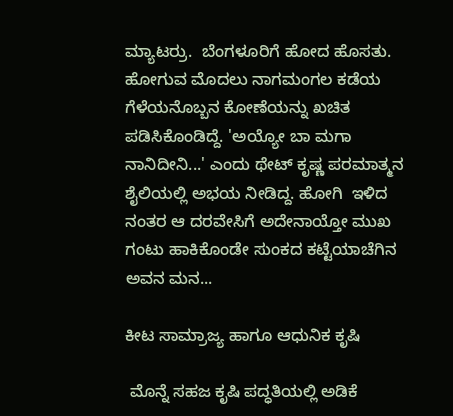ಮ್ಯಾಟರ್ರು.  ಬೆಂಗಳೂರಿಗೆ ಹೋದ ಹೊಸತು. ಹೋಗುವ ಮೊದಲು ನಾಗಮಂಗಲ ಕಡೆಯ ಗೆಳೆಯನೊಬ್ಬನ ಕೋಣೆಯನ್ನು ಖಚಿತ ಪಡಿಸಿಕೊಂಡಿದ್ದೆ. 'ಅಯ್ಯೋ ಬಾ ಮಗಾ ನಾನಿದೀನಿ...' ಎಂದು ಥೇಟ್ ಕೃಷ್ಣ ಪರಮಾತ್ಮನ ಶೈಲಿಯಲ್ಲಿ ಅಭಯ ನೀಡಿದ್ದ. ಹೋಗಿ  ಇಳಿದ ನಂತರ ಆ ದರವೇಸಿಗೆ ಅದೇನಾಯ್ತೋ ಮುಖ ಗಂಟು ಹಾಕಿಕೊಂಡೇ ಸುಂಕದ ಕಟ್ಟೆಯಾಚೆಗಿನ ಅವನ ಮನ...

ಕೀಟ ಸಾಮ್ರಾಜ್ಯ ಹಾಗೂ ಆಧುನಿಕ ಕೃಷಿ

 ಮೊನ್ನೆ ಸಹಜ ಕೃಷಿ ಪದ್ಧತಿಯಲ್ಲಿ ಅಡಿಕೆ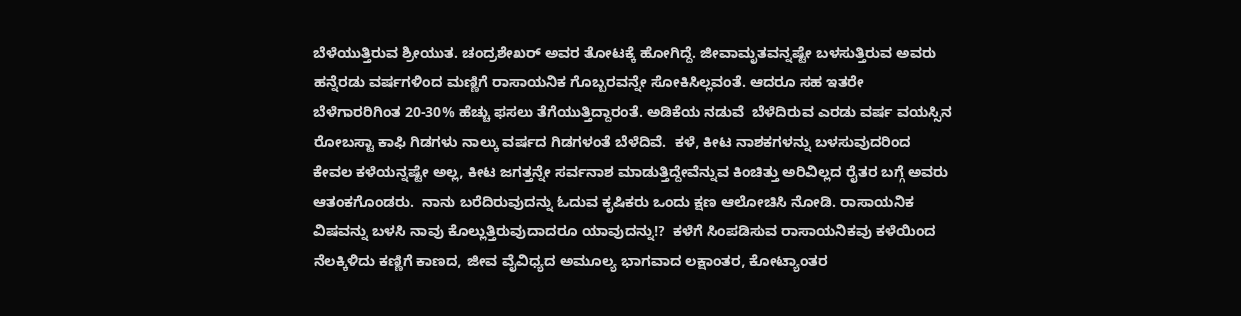ಬೆಳೆಯುತ್ತಿರುವ ಶ್ರೀಯುತ. ಚಂದ್ರಶೇಖರ್ ಅವರ ತೋಟಕ್ಕೆ ಹೋಗಿದ್ದೆ. ಜೀವಾಮೃತವನ್ನಷ್ಟೇ ಬಳಸುತ್ತಿರುವ ಅವರು ಹನ್ನೆರಡು ವರ್ಷಗಳಿಂದ ಮಣ್ಣಿಗೆ ರಾಸಾಯನಿಕ ಗೊಬ್ಬರವನ್ನೇ ಸೋಕಿಸಿಲ್ಲವಂತೆ. ಆದರೂ ಸಹ ಇತರೇ ಬೆಳೆಗಾರರಿಗಿಂತ 20-30% ಹೆಚ್ಚು ಫಸಲು ತೆಗೆಯುತ್ತಿದ್ದಾರಂತೆ. ಅಡಿಕೆಯ ನಡುವೆ  ಬೆಳೆದಿರುವ ಎರಡು ವರ್ಷ ವಯಸ್ಸಿನ ರೋಬಸ್ಟಾ ಕಾಫಿ ಗಿಡಗಳು ನಾಲ್ಕು ವರ್ಷದ ಗಿಡಗಳಂತೆ ಬೆಳೆದಿವೆ.  ಕಳೆ, ಕೀಟ ನಾಶಕಗಳನ್ನು ಬಳಸುವುದರಿಂದ ಕೇವಲ‌ ಕಳೆಯನ್ನಷ್ಟೇ ಅಲ್ಲ, ಕೀಟ ಜಗತ್ತನ್ನೇ ಸರ್ವನಾಶ ಮಾಡುತ್ತಿದ್ದೇವೆನ್ನುವ ಕಿಂಚಿತ್ತು ಅರಿವಿಲ್ಲದ ರೈತರ ಬಗ್ಗೆ ಅವರು ಆತಂಕಗೊಂಡರು.  ನಾನು ಬರೆದಿರುವುದನ್ನು ಓದುವ ಕೃಷಿಕರು ಒಂದು ಕ್ಷಣ ಆಲೋಚಿಸಿ ನೋಡಿ. ರಾಸಾಯನಿಕ ವಿಷವನ್ನು ಬಳಸಿ ನಾವು ಕೊಲ್ಲುತ್ತಿರುವುದಾದರೂ ಯಾವುದನ್ನು!?  ಕಳೆಗೆ ಸಿಂಪಡಿಸುವ ರಾಸಾಯನಿಕವು ಕಳೆಯಿಂದ ನೆಲಕ್ಕಿಳಿದು ಕಣ್ಣಿಗೆ ಕಾಣದ, ಜೀವ ವೈವಿಧ್ಯದ ಅಮೂಲ್ಯ ಭಾಗವಾದ ಲಕ್ಷಾಂತರ, ಕೋಟ್ಯಾಂತರ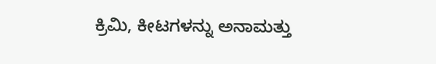ಕ್ರಿಮಿ, ಕೀಟಗಳನ್ನು ಅನಾಮತ್ತು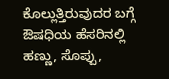ಕೊಲ್ಲುತ್ತಿರುವುದರ ಬಗ್ಗೆ ಔಷಧಿಯ ಹೆಸರಿನಲ್ಲಿ ಹಣ್ಣು, ಸೊಪ್ಪು,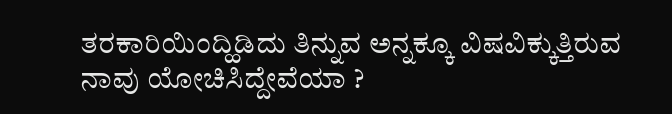ತರಕಾರಿಯಿಂದ್ಹಿಡಿದು ತಿನ್ನುವ ಅನ್ನಕ್ಕೂ ವಿಷವಿಕ್ಕುತ್ತಿರುವ ನಾವು ಯೋಚಿಸಿದ್ದೇವೆಯಾ ?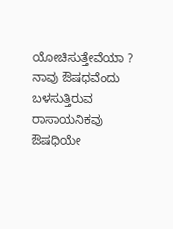ಯೋಚಿಸುತ್ತೇವೆಯಾ ?  ನಾವು ಔಷಧವೆಂದು ಬಳಸುತ್ತಿರುವ ರಾಸಾಯನಿಕವು ಔಷಧಿಯೇ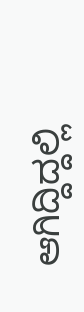ಆಗಿದ್ದಿದ್ದಲ್ಲಿ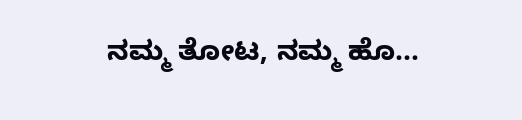ನಮ್ಮ ತೋಟ, ನಮ್ಮ ಹೊ...